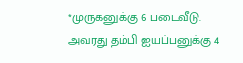*முருகனுக்கு 6 படைவீடு. அவரது தம்பி ஐயப்பனுக்கு 4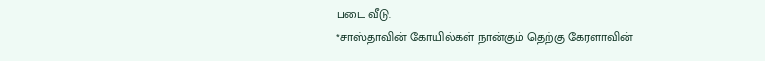படை வீடு.
*சாஸ்தாவின் கோயில்கள் நான்கும் தெற்கு கேரளாவின்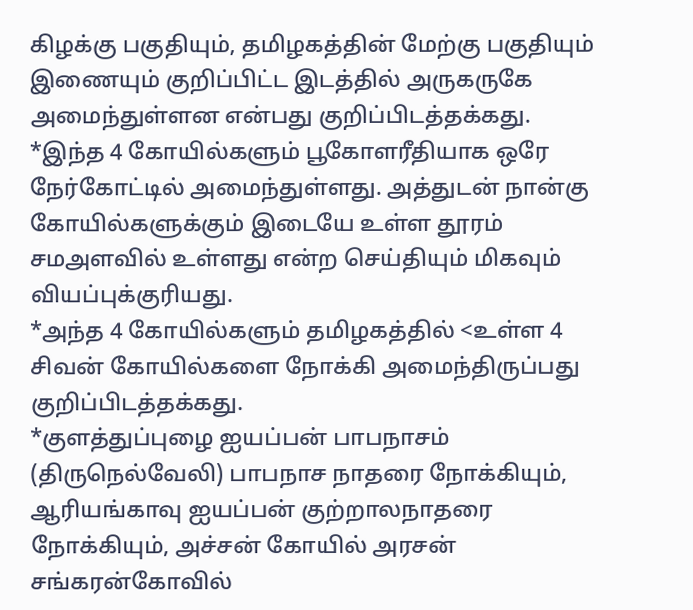கிழக்கு பகுதியும், தமிழகத்தின் மேற்கு பகுதியும் இணையும் குறிப்பிட்ட இடத்தில் அருகருகே அமைந்துள்ளன என்பது குறிப்பிடத்தக்கது.
*இந்த 4 கோயில்களும் பூகோளரீதியாக ஒரே நேர்கோட்டில் அமைந்துள்ளது. அத்துடன் நான்கு கோயில்களுக்கும் இடையே உள்ள தூரம் சமஅளவில் உள்ளது என்ற செய்தியும் மிகவும் வியப்புக்குரியது.
*அந்த 4 கோயில்களும் தமிழகத்தில் <உள்ள 4 சிவன் கோயில்களை நோக்கி அமைந்திருப்பது குறிப்பிடத்தக்கது.
*குளத்துப்புழை ஐயப்பன் பாபநாசம் (திருநெல்வேலி) பாபநாச நாதரை நோக்கியும், ஆரியங்காவு ஐயப்பன் குற்றாலநாதரை நோக்கியும், அச்சன் கோயில் அரசன் சங்கரன்கோவில்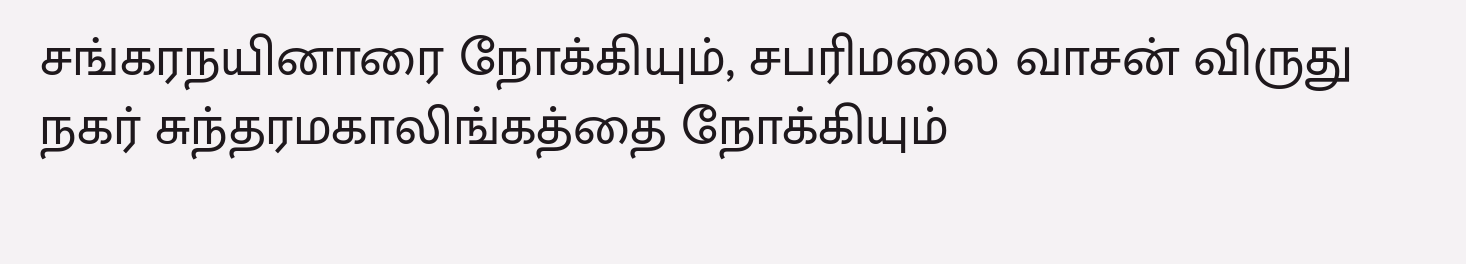சங்கரநயினாரை நோக்கியும், சபரிமலை வாசன் விருது நகர் சுந்தரமகாலிங்கத்தை நோக்கியும்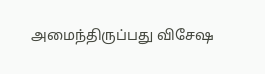அமைந்திருப்பது விசேஷ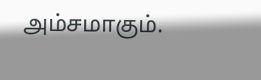அம்சமாகும்.